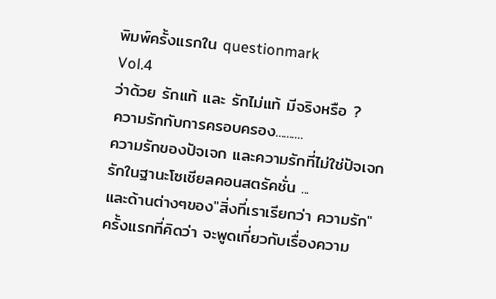พิมพ์ครั้งแรกใน questionmark
Vol.4
ว่าด้วย รักแท้ และ รักไม่แท้ มีจริงหรือ ?
ความรักกับการครอบครอง..........
ความรักของปัจเจก และความรักที่ไม่ใช่ปัจเจก
รักในฐานะโซเชียลคอนสตรัคชั่น ...
และด้านต่างๆของ"สิ่งที่เราเรียกว่า ความรัก"
ครั้งแรกที่คิดว่า จะพูดเกี่ยวกับเรื่องความ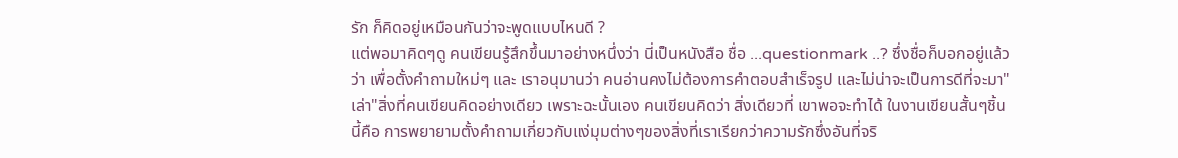รัก ก็คิดอยู่เหมือนกันว่าจะพูดแบบไหนดี ?
แต่พอมาคิดๆดู คนเขียนรู้สึกขึ้นมาอย่างหนึ่งว่า นี่เป็นหนังสือ ชื่อ ...questionmark ..? ซึ่งชื่อก็บอกอยู่แล้วว่า เพื่อตั้งคำถามใหม่ๆ และ เราอนุมานว่า คนอ่านคงไม่ต้องการคำตอบสำเร็จรูป และไม่น่าจะเป็นการดีที่จะมา"เล่า"สิ่งที่คนเขียนคิดอย่างเดียว เพราะฉะนั้นเอง คนเขียนคิดว่า สิ่งเดียวที่ เขาพอจะทำได้ ในงานเขียนสั้นๆชิ้นนี้คือ การพยายามตั้งคำถามเกี่ยวกับแง่มุมต่างๆของสิ่งที่เราเรียกว่าความรักซึ่งอันที่จริ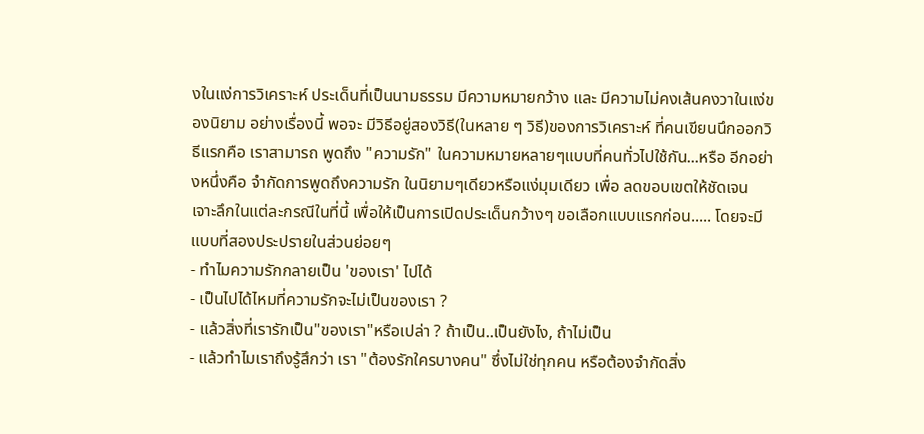งในแง่การวิเคราะห์ ประเด็นที่เป็นนามธรรม มีความหมายกว้าง และ มีความไม่คงเส้นคงวาในแง่ของนิยาม อย่างเรื่องนี้ พอจะ มีวิธีอยู่สองวิธี(ในหลาย ๆ วิธี)ของการวิเคราะห์ ที่คนเขียนนึกออกวิธีแรกคือ เราสามารถ พูดถึง "ความรัก" ในความหมายหลายๆแบบที่คนทั่วไปใช้กัน...หรือ อีกอย่างหนึ่งคือ จำกัดการพูดถึงความรัก ในนิยามๆเดียวหรือแง่มุมเดียว เพื่อ ลดขอบเขตให้ชัดเจน เจาะลึกในแต่ละกรณีในที่นี้ เพื่อให้เป็นการเปิดประเด็นกว้างๆ ขอเลือกแบบแรกก่อน..... โดยจะมีแบบที่สองประปรายในส่วนย่อยๆ
- ทำไมความรักกลายเป็น 'ของเรา' ไปได้
- เป็นไปได้ไหมที่ความรักจะไม่เป็นของเรา ?
- แล้วสิ่งที่เรารักเป็น"ของเรา"หรือเปล่า ? ถ้าเป็น..เป็นยังไง, ถ้าไม่เป็น
- แล้วทำไมเราถึงรู้สึกว่า เรา "ต้องรักใครบางคน" ซึ่งไม่ใช่ทุกคน หรือต้องจำกัดสิ่ง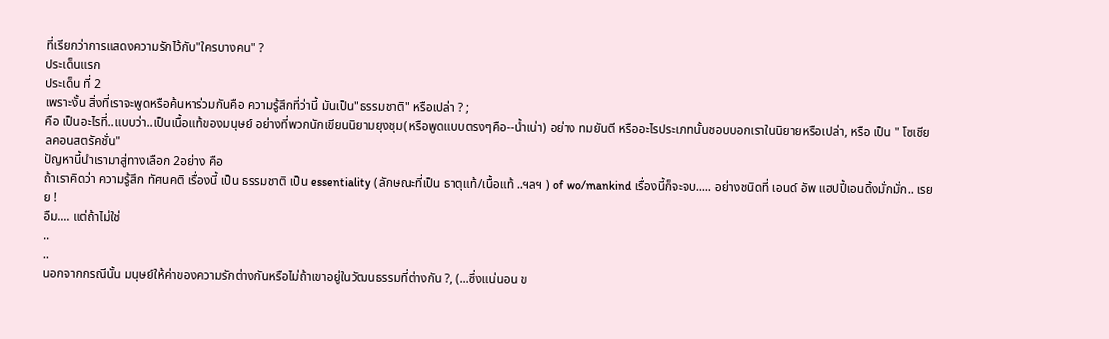ที่เรียกว่าการแสดงความรักไว้กับ"ใครบางคน" ?
ประเด็นแรก
ประเด็น ที่ 2
เพราะงั้น สิ่งที่เราจะพูดหรือค้นหาร่วมกันคือ ความรู้สึกที่ว่านี้ มันเป็น"ธรรมชาติ" หรือเปล่า ? ;
คือ เป็นอะไรที่..แบบว่า..เป็นเนื้อแท้ของมนุษย์ อย่างที่พวกนักเขียนนิยามยุงชุม(หรือพูดแบบตรงๆคือ--น้ำเน่า) อย่าง ทมยันตี หรืออะไรประเภทนั้นชอบบอกเราในนิยายหรือเปล่า, หรือ เป็น " โซเชียลคอนสตรัคชั่น"
ปัญหานี้นำเรามาสู่ทางเลือก 2อย่าง คือ
ถ้าเราคิดว่า ความรู้สึก ทัศนคติ เรื่องนี้ เป็น ธรรมชาติ เป็น essentiality (ลักษณะที่เป็น ธาตุแท้/เนื้อแท้ ..ฯลฯ ) of wo/mankind เรื่องนี้ก็จะจบ..... อย่างชนิดที่ เอนด์ อัพ แฮปปี้เอนดิ้งมั่กมั่ก.. เรยย !
อืม.... แต่ถ้าไม่ใช่
..
..
นอกจากกรณีนั้น มนุษย์ให้ค่าของความรักต่างกันหรือไม่ถ้าเขาอยู่ในวัฒนธรรมที่ต่างกัน ?, (...ซึ่งแน่นอน ข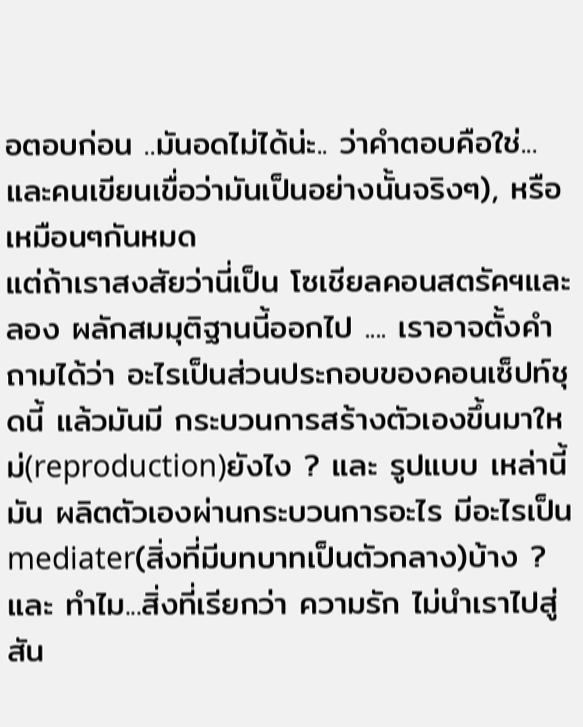อตอบก่อน ..มันอดไม่ได้น่ะ.. ว่าคำตอบคือใช่... และคนเขียนเขื่อว่ามันเป็นอย่างนั้นจริงๆ), หรือเหมือนๆกันหมด
แต่ถ้าเราสงสัยว่านี่เป็น โซเชียลคอนสตรัคฯและลอง ผลักสมมุติฐานนี้ออกไป .... เราอาจตั้งคำถามได้ว่า อะไรเป็นส่วนประกอบของคอนเซ็ปท์ชุดนี้ แล้วมันมี กระบวนการสร้างตัวเองขึ้นมาใหม่(reproduction)ยังไง ? และ รูปแบบ เหล่านี้ มัน ผลิตตัวเองผ่านกระบวนการอะไร มีอะไรเป็น mediater(สิ่งที่มีบทบาทเป็นตัวกลาง)บ้าง ?
และ ทำไม...สิ่งที่เรียกว่า ความรัก ไม่นำเราไปสู่ สัน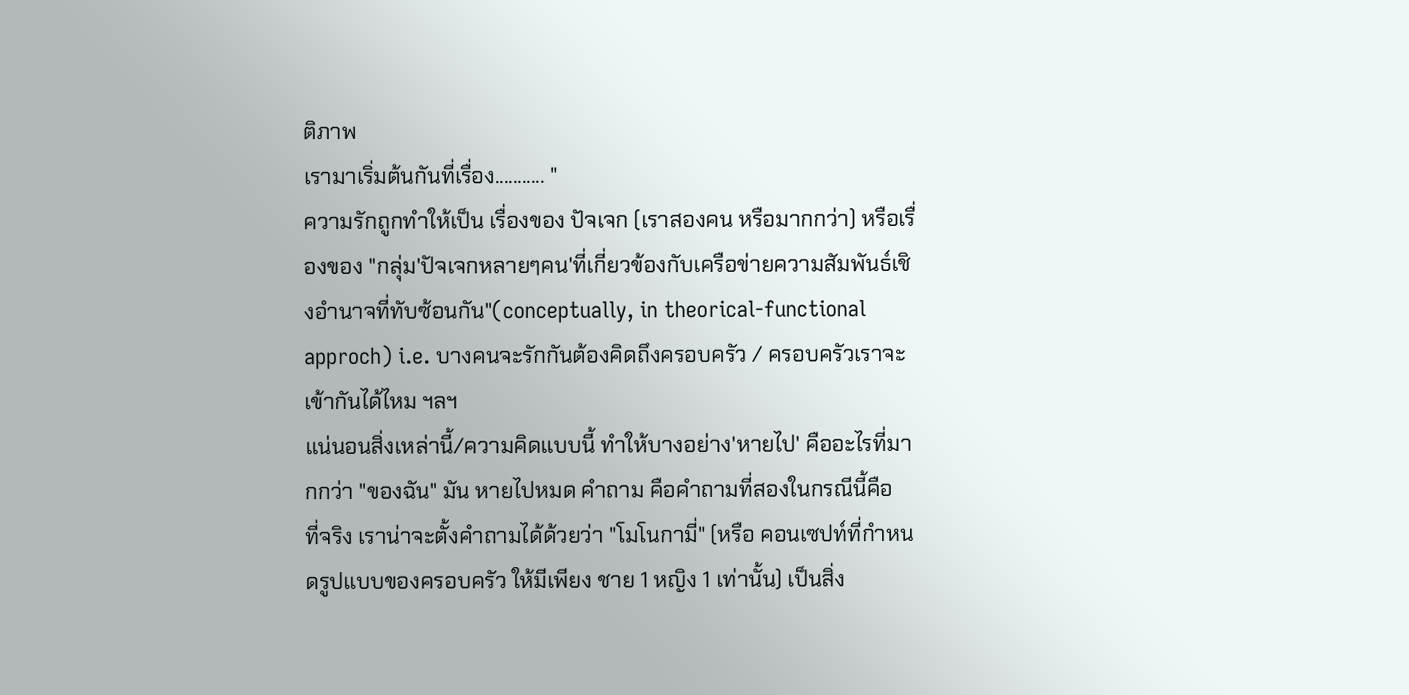ติภาพ
เรามาเริ่มต้นกันที่เรื่อง........... "
ความรักถูกทำให้เป็น เรื่องของ ปัจเจก (เราสองคน หรือมากกว่า) หรือเรื่องของ "กลุ่ม'ปัจเจกหลายๆคน'ที่เกี่ยวข้องกับเครือข่ายความสัมพันธ์เชิงอำนาจที่ทับซ้อนกัน"(conceptually, in theorical-functional approch) i.e. บางคนจะรักกันต้องคิดถึงครอบครัว / ครอบครัวเราจะเข้ากันได้ไหม ฯลฯ
แน่นอนสิ่งเหล่านี้/ความคิดแบบนี้ ทำให้บางอย่าง'หายไป' คืออะไรที่มากกว่า "ของฉัน" มัน หายไปหมด คำถาม คือคำถามที่สองในกรณีนี้คือ
ที่จริง เราน่าจะตั้งคำถามได้ด้วยว่า "โมโนกามี่" (หรือ คอนเซปท์ที่กำหนดรูปแบบของครอบครัว ให้มีเพียง ชาย 1 หญิง 1 เท่านั้น) เป็นสิ่ง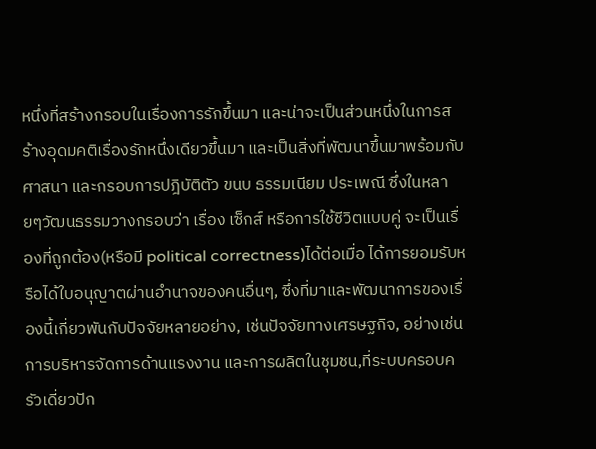หนึ่งที่สร้างกรอบในเรื่องการรักขึ้นมา และน่าจะเป็นส่วนหนึ่งในการสร้างอุดมคติเรื่องรักหนึ่งเดียวขึ้นมา และเป็นสิ่งที่พัฒนาขึ้นมาพร้อมกับศาสนา และกรอบการปฎิบัติตัว ขนบ ธรรมเนียม ประเพณี ซึ่งในหลายๆวัฒนธรรมวางกรอบว่า เรื่อง เซ็กส์ หรือการใช้ชีวิตแบบคู่ จะเป็นเรื่องที่ถูกต้อง(หรือมี political correctness)ได้ต่อเมื่อ ได้การยอมรับหรือได้ใบอนุญาตผ่านอำนาจของคนอื่นๆ, ซึ่งที่มาและพัฒนาการของเรื่องนี้เกี่ยวพันกับปัจจัยหลายอย่าง, เช่นปัจจัยทางเศรษฐกิจ, อย่างเช่น การบริหารจัดการด้านแรงงาน และการผลิตในชุมชน,ที่ระบบครอบครัวเดี่ยวปัก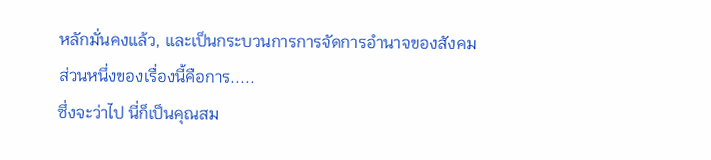หลักมั่นคงแล้ว, และเป็นกระบวนการการจัดการอำนาจของสังคม
ส่วนหนึ่งของเรื่องนี้คือการ.....
ซึ่งจะว่าไป นี่ก็เป็นคุณสม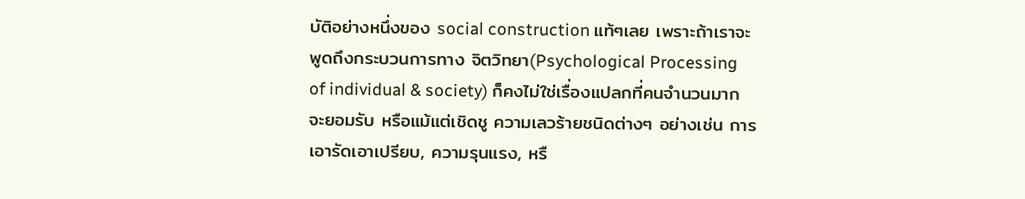บัติอย่างหนึ่งของ social construction แท้ๆเลย เพราะถ้าเราจะพูดถึงกระบวนการทาง จิตวิทยา(Psychological Processing of individual & society) ก็คงไม่ใช่เรื่องแปลกที่คนจำนวนมากจะยอมรับ หรือแม้แต่เชิดชู ความเลวร้ายชนิดต่างๆ อย่างเช่น การเอารัดเอาเปรียบ, ความรุนแรง, หรื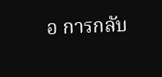อ การกลับ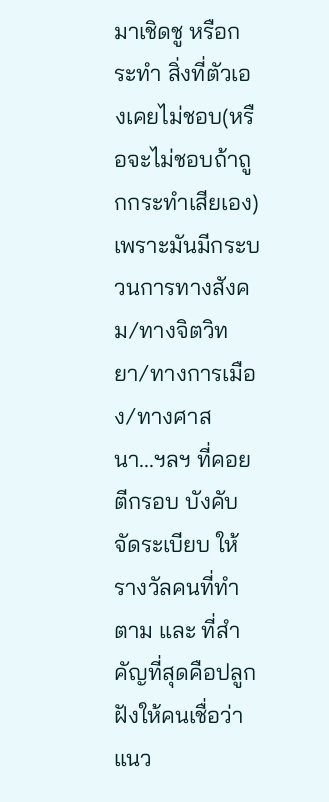มาเชิดชู หรือกระทำ สิ่งที่ตัวเองเคยไม่ชอบ(หรือจะไม่ชอบถ้าถูกกระทำเสียเอง)
เพราะมันมีกระบวนการทางสังคม/ทางจิตวิทยา/ทางการเมือง/ทางศาสนา...ฯลฯ ที่คอย ตีกรอบ บังคับ จัดระเบียบ ให้รางวัลคนที่ทำตาม และ ที่สำคัญที่สุดคือปลูกฝังให้คนเชื่อว่า แนว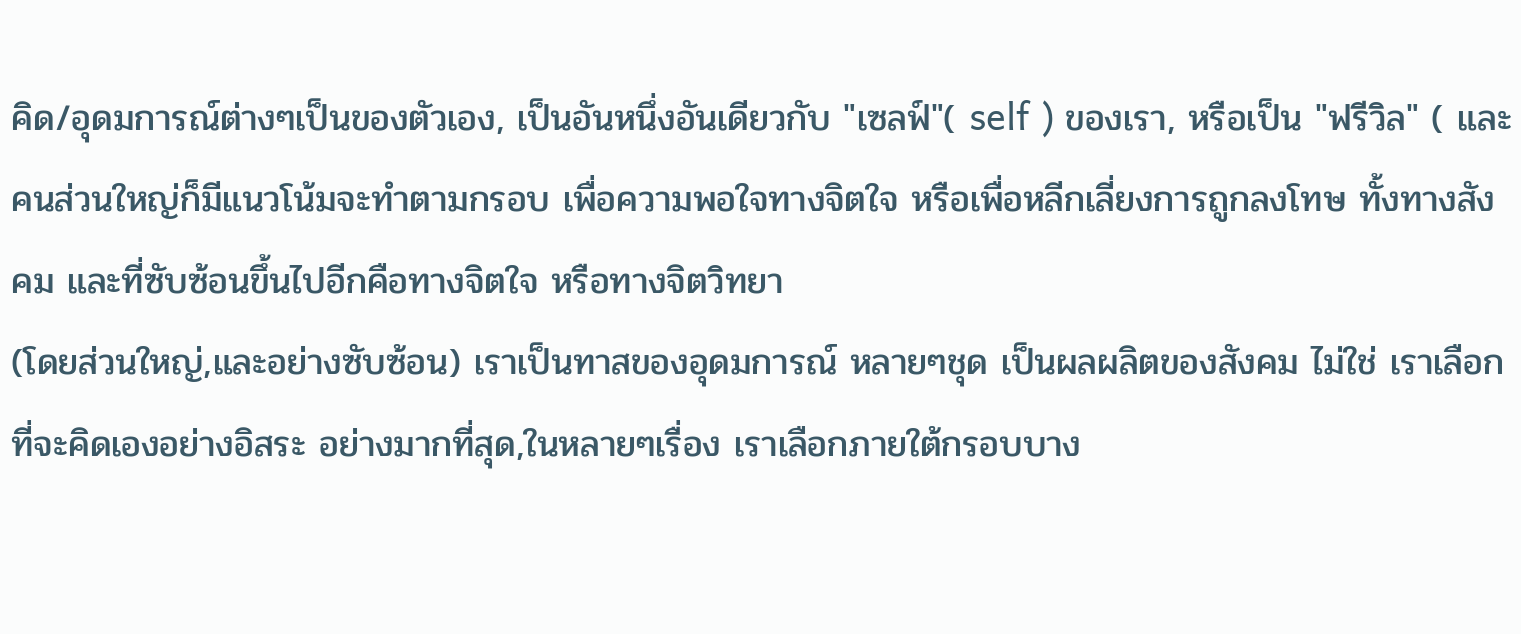คิด/อุดมการณ์ต่างๆเป็นของตัวเอง, เป็นอันหนึ่งอันเดียวกับ "เซลฟ์"( self ) ของเรา, หรือเป็น "ฟรีวิล" ( และคนส่วนใหญ่ก็มีแนวโน้มจะทำตามกรอบ เพื่อความพอใจทางจิตใจ หรือเพื่อหลีกเลี่ยงการถูกลงโทษ ทั้งทางสังคม และที่ซับซ้อนขึ้นไปอีกคือทางจิตใจ หรือทางจิตวิทยา
(โดยส่วนใหญ่,และอย่างซับซ้อน) เราเป็นทาสของอุดมการณ์ หลายๆชุด เป็นผลผลิตของสังคม ไม่ใช่ เราเลือกที่จะคิดเองอย่างอิสระ อย่างมากที่สุด,ในหลายๆเรื่อง เราเลือกภายใต้กรอบบาง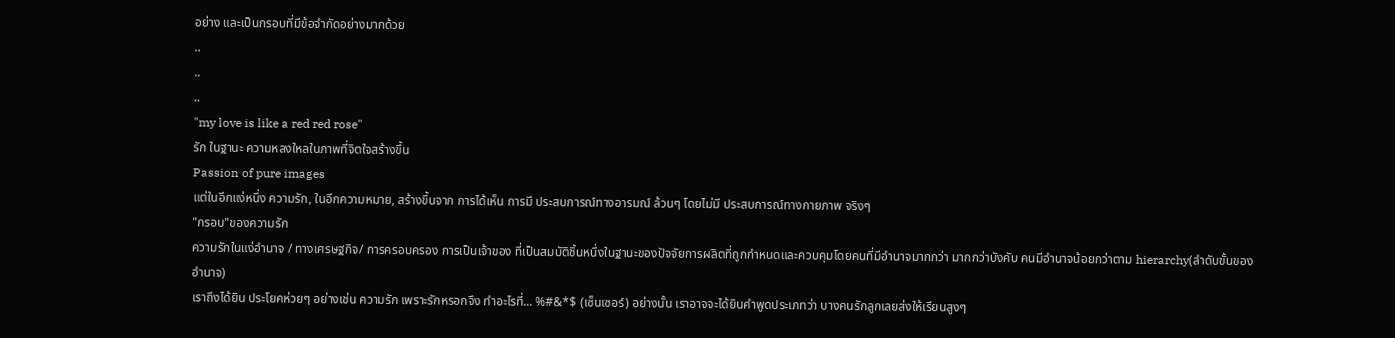อย่าง และเป็นกรอบที่มีข้อจำกัดอย่างมากด้วย
..
..
..
"my love is like a red red rose"
รัก ในฐานะ ความหลงใหลในภาพที่จิตใจสร้างขึ้น
Passion of pure images
แต่ในอีกแง่หนึ่ง ความรัก, ในอีกความหมาย, สร้างขึ้นจาก การได้เห็น การมี ประสบการณ์ทางอารมณ์ ล้วนๆ โดยไม่มี ประสบการณ์ทางกายภาพ จริงๆ
"กรอบ"ของความรัก
ความรักในแง่อำนาจ / ทางเศรษฐกิจ/ การครอบครอง การเป็นเจ้าของ ที่เป็นสมบัติชิ้นหนึ่งในฐานะของปัจจัยการผลิตที่ถูกกำหนดและควบคุมโดยคนที่มีอำนาจมากกว่า มากกว่าบังคับ คนมีอำนาจน้อยกว่าตาม hierarchy(ลำดับขั้นของอำนาจ)
เราถึงได้ยิน ประโยคห่วยๆ อย่างเช่น ความรัก เพราะรักหรอกจึง ทำอะไรที่... %#&*$ (เซ็นเซอร์) อย่างนั้น เราอาจจะได้ยินคำพูดประเภทว่า บางคนรักลูกเลยส่งให้เรียนสูงๆ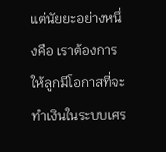แต่นัยยะอย่างหนึ่งคือ เราต้องการให้ลูกมีโอกาสที่จะทำเงินในระบบเศร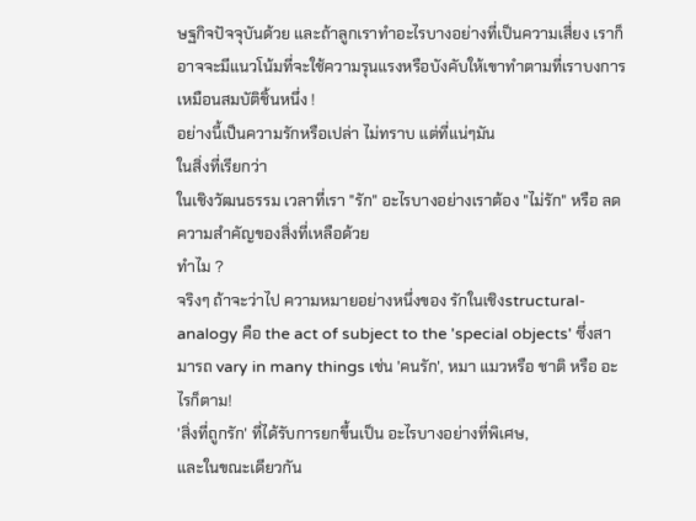ษฐกิจปัจจุบันด้วย และถ้าลูกเราทำอะไรบางอย่างที่เป็นความเสี่ยง เราก็อาจจะมีแนวโน้มที่จะใช้ความรุนแรงหรือบังคับให้เขาทำตามที่เราบงการเหมือนสมบัติชิ้นหนึ่ง !
อย่างนี้เป็นความรักหรือเปล่า ไม่ทราบ แต่ที่แน่ๆมัน
ในสิ่งที่เรียกว่า
ในเชิงวัฒนธรรม เวลาที่เรา "รัก" อะไรบางอย่างเราต้อง "ไม่รัก" หรือ ลดความสำคัญของสิ่งที่เหลือด้วย
ทำไม ?
จริงๆ ถ้าจะว่าไป ความหมายอย่างหนึ่งของ รักในเชิงstructural-analogy คือ the act of subject to the 'special objects' ซึ่งสามารถ vary in many things เช่น 'คนรัก', หมา แมวหรือ ชาติ หรือ อะไรก็ตาม!
'สิ่งที่ถูกรัก' ที่ได้รับการยกขึ้นเป็น อะไรบางอย่างที่พิเศษ,
และในขณะเดียวกัน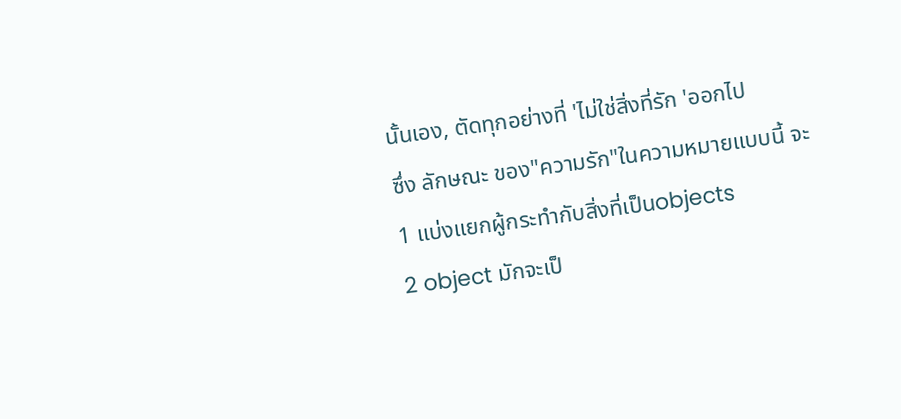นั้นเอง, ตัดทุกอย่างที่ 'ไม่ใช่สิ่งที่รัก 'ออกไป
ซึ่ง ลักษณะ ของ"ความรัก"ในความหมายแบบนี้ จะ
1 แบ่งแยกผู้กระทำกับสิ่งที่เป็นobjects
2 object มักจะเป็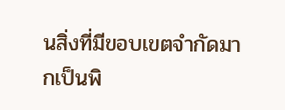นสิ่งที่มีขอบเขตจำกัดมากเป็นพิ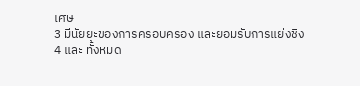เศษ
3 มีนัยยะของการครอบครอง และยอมรับการแย่งชิง
4 และ ทั้งหมด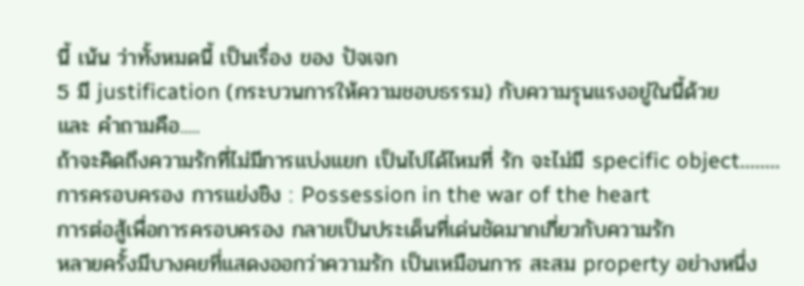นี้ เน้น ว่าทั้งหมดนี้ เป็นเรื่อง ของ ปัจเจก
5 มี justification (กระบวนการให้ความชอบธรรม) กับความรุนแรงอยู่ในนี้ด้วย
และ คำถามคือ.....
ถ้าจะคิดถึงความรักที่ไม่มีการแบ่งแยก เป็นไปได้ไหมที่ รัก จะไม่มี specific object........
การครอบครอง การแย่งชิง : Possession in the war of the heart
การต่อสู้เพื่อการครอบครอง กลายเป็นประเด็นที่เด่นชัดมากเกี่ยวกับความรัก
หลายครั้งมีบางคยทึ่แสดงออกว่าความรัก เป็นเหมือนการ สะสม property อย่างหนึ่ง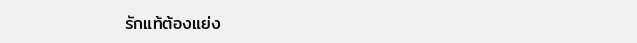รักแท้ต้องแย่ง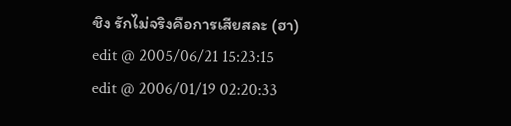ชิง รักไม่จริงคือการเสียสละ (ฮา)
edit @ 2005/06/21 15:23:15
edit @ 2006/01/19 02:20:33